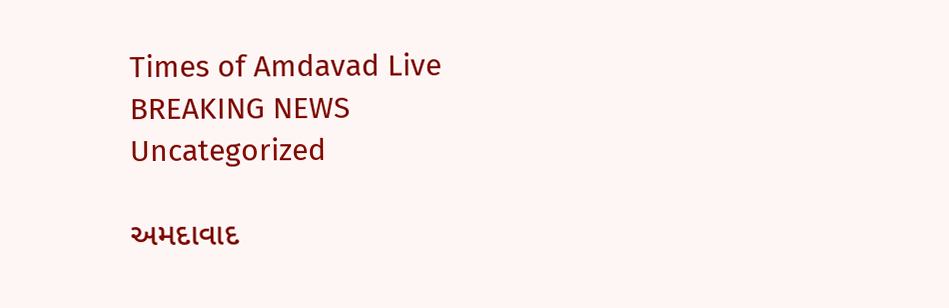Times of Amdavad Live
BREAKING NEWS
Uncategorized

અમદાવાદ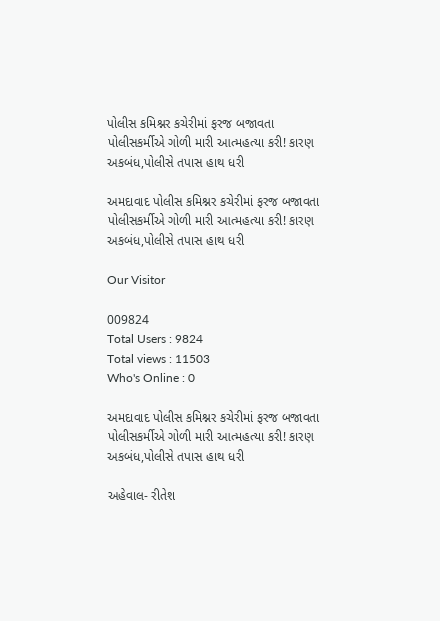પોલીસ કમિશ્નર કચેરીમાં ફરજ બજાવતા પોલીસકર્મીએ ગોળી મારી આત્મહત્યા કરી! કારણ અકબંધ,પોલીસે તપાસ હાથ ધરી

અમદાવાદ પોલીસ કમિશ્નર કચેરીમાં ફરજ બજાવતા પોલીસકર્મીએ ગોળી મારી આત્મહત્યા કરી! કારણ અકબંધ,પોલીસે તપાસ હાથ ધરી

Our Visitor

009824
Total Users : 9824
Total views : 11503
Who's Online : 0

અમદાવાદ પોલીસ કમિશ્નર કચેરીમાં ફરજ બજાવતા પોલીસકર્મીએ ગોળી મારી આત્મહત્યા કરી! કારણ અકબંધ,પોલીસે તપાસ હાથ ધરી

અહેવાલ- રીતેશ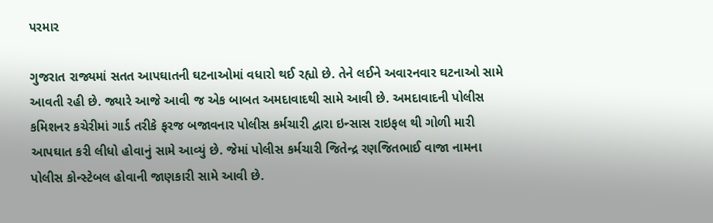પરમાર

ગુજરાત રાજ્યમાં સતત આપઘાતની ઘટનાઓમાં વધારો થઈ રહ્યો છે. તેને લઈને અવારનવાર ઘટનાઓ સામે આવતી રહી છે. જ્યારે આજે આવી જ એક બાબત અમદાવાદથી સામે આવી છે. અમદાવાદની પોલીસ કમિશનર કચેરીમાં ગાર્ડ તરીકે ફરજ બજાવનાર પોલીસ કર્મચારી દ્વારા ઇન્સાસ રાઇફલ થી ગોળી મારી આપઘાત કરી લીધો હોવાનું સામે આવ્યું છે. જેમાં પોલીસ કર્મચારી જિતેન્દ્ર રણજિતભાઈ વાજા નામના પોલીસ કોન્સ્ટેબલ હોવાની જાણકારી સામે આવી છે.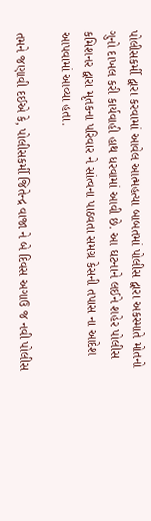પોલીસકર્મી દ્વારા કરવામાં આવેલ આત્મહત્યા બાબતમાં પોલીસ દ્વારા અકસ્માતે મોતનો ગુનો દાખલ કરી કાર્યવાહી હાથ ધરવામાં આવી છે. આ ઘટનાને લઈને શહેર પોલીસ કમિશનર દ્વારા મૃતકના પરિવાર ને સાંત્વના પાઠવતા સમગ્ર કેસની તપાસ ના આદેશ આપવામાં આવ્યા હતા.

તમને જણાવી દઈએ કે, પોલીસકર્મી જિતેન્દ્ર વાજા ને બે દિવસ અગાઉ જ નવી પોલીસ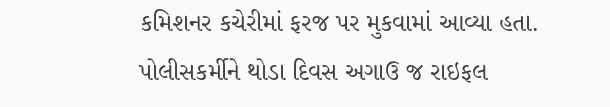કમિશનર કચેરીમાં ફરજ પર મુકવામાં આવ્યા હતા. પોલીસકર્મીને થોડા દિવસ અગાઉ જ રાઇફલ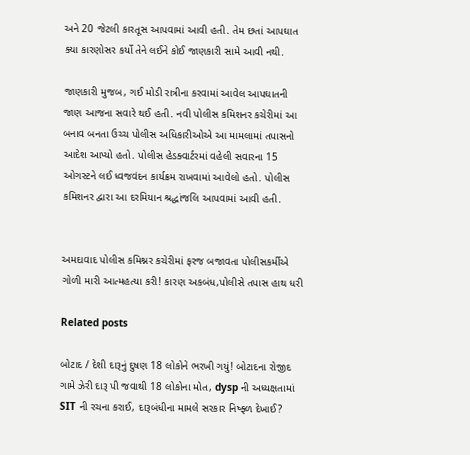અને 20 જેટલી કારતૂસ આપવામાં આવી હતી. તેમ છતાં આપઘાત ક્યા કારણોસર કર્યો તેને લઈને કોઈ જાણકારી સામે આવી નથી.

જાણકારી મુજબ, ગઈ મોડી રાત્રીના કરવામાં આવેલ આપઘાતની જાણ આજના સવારે થઈ હતી. નવી પોલીસ કમિશનર કચેરીમાં આ બનાવ બનતા ઉચ્ચ પોલીસ અધિકારીઓએ આ મામલામાં તપાસનો આદેશ આપ્યો હતો. પોલીસ હેડક્વાર્ટરમાં વહેલી સવારના 15 ઓગસ્ટને લઈ ધ્વજવંદન કાર્યક્રમ રાખવામાં આવેલો હતો. પોલીસ કમિશનર દ્વારા આ દરમિયાન શ્રદ્ધાંજલિ આપવામાં આવી હતી.


અમદાવાદ પોલીસ કમિશ્નર કચેરીમાં ફરજ બજાવતા પોલીસકર્મીએ ગોળી મારી આત્મહત્યા કરી! કારણ અકબંધ,પોલીસે તપાસ હાથ ધરી

Related posts

બોટાદ / દેશી દારૂનું દુષણ 18 લોકોને ભરખી ગયું! બોટાદના રોજીદ ગામે ઝેરી દારૂ પી જવાથી 18 લોકોના મોત, dysp ની અધ્યક્ષતામાં SIT ની રચના કરાઈ, દારૂબંધીના મામલે સરકાર નિષ્ફ્ળ દેખાઈ?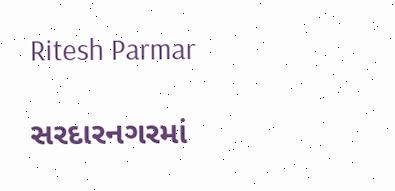Ritesh Parmar

સરદારનગરમાં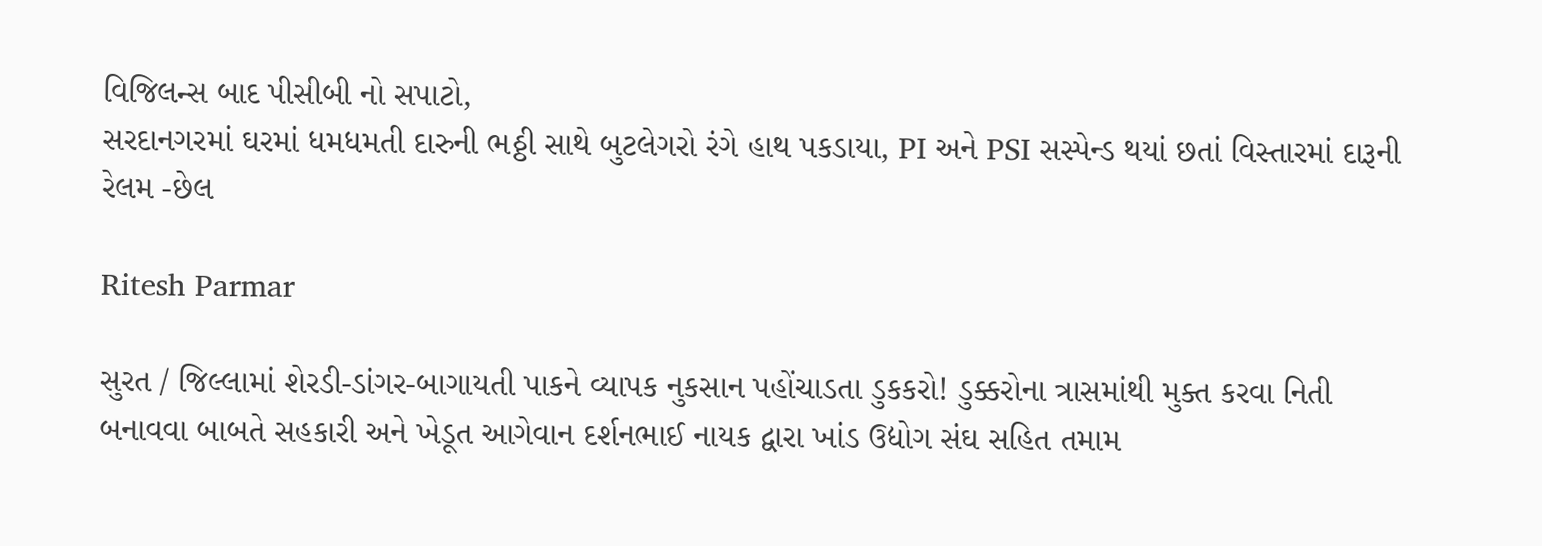વિજિલન્સ બાદ પીસીબી નો સપાટો,
સરદાનગરમાં ઘરમાં ધમધમતી દારુની ભઠ્ઠી સાથે બુટલેગરો રંગે હાથ પકડાયા, PI અને PSI સસ્પેન્ડ થયાં છતાં વિસ્તારમાં દારૂની રેલમ -છેલ

Ritesh Parmar

સુરત / જિલ્લામાં શેરડી-ડાંગર-બાગાયતી પાકને વ્યાપક નુકસાન પહોંચાડતા ડુકકરો! ડુક્કરોના ત્રાસમાંથી મુક્ત કરવા નિતી બનાવવા બાબતે સહકારી અને ખેડૂત આગેવાન દર્શનભાઈ નાયક દ્વારા ખાંડ ઉદ્યોગ સંઘ સહિત તમામ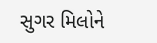સુગર મિલોને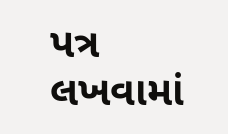પત્ર લખવામાં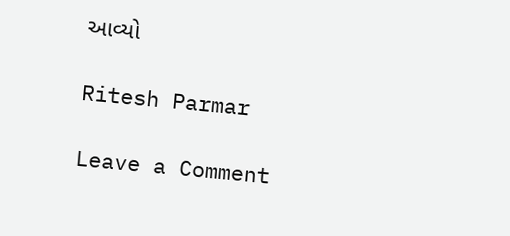આવ્યો

Ritesh Parmar

Leave a Comment